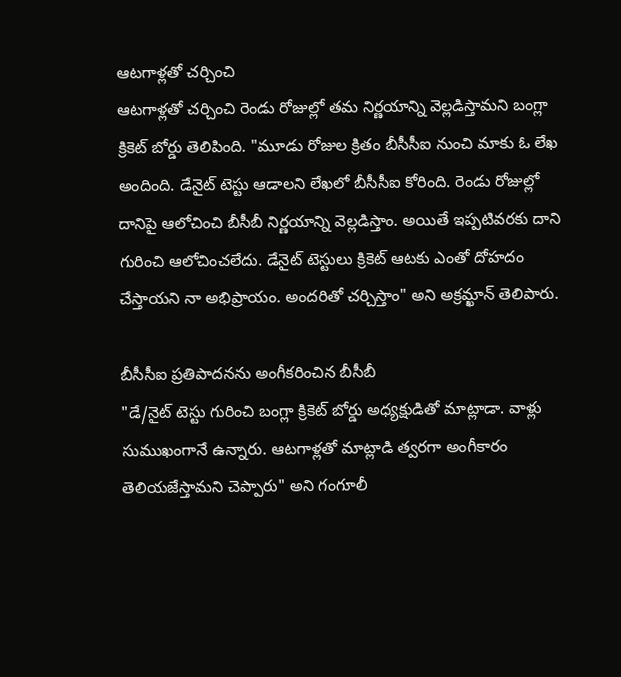ఆటగాళ్లతో చర్చించి
ఆటగాళ్లతో చర్చించి రెండు రోజుల్లో తమ నిర్ణయాన్ని వెల్లడిస్తామని బంగ్లా క్రికెట్ బోర్డు తెలిపింది. "మూడు రోజుల క్రితం బీసీసీఐ నుంచి మాకు ఓ లేఖ అందింది. డేనైట్ టెస్టు ఆడాలని లేఖలో బీసీసీఐ కోరింది. రెండు రోజుల్లో దానిపై ఆలోచించి బీసీబీ నిర్ణయాన్ని వెల్లడిస్తాం. అయితే ఇప్పటివరకు దాని గురించి ఆలోచించలేదు. డేనైట్ టెస్టులు క్రికెట్ ఆటకు ఎంతో దోహదం చేస్తాయని నా అభిప్రాయం. అందరితో చర్చిస్తాం" అని అక్రమ్ఖాన్ తెలిపారు.

బీసీసీఐ ప్రతిపాదనను అంగీకరించిన బీసీబీ
"డే/నైట్ టెస్టు గురించి బంగ్లా క్రికెట్ బోర్డు అధ్యక్షుడితో మాట్లాడా. వాళ్లు సుముఖంగానే ఉన్నారు. ఆటగాళ్లతో మాట్లాడి త్వరగా అంగీకారం తెలియజేస్తామని చెప్పారు" అని గంగూలీ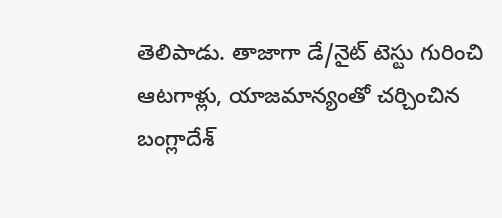తెలిపాడు. తాజాగా డే/నైట్ టెస్టు గురించి ఆటగాళ్లు, యాజమాన్యంతో చర్చించిన బంగ్లాదేశ్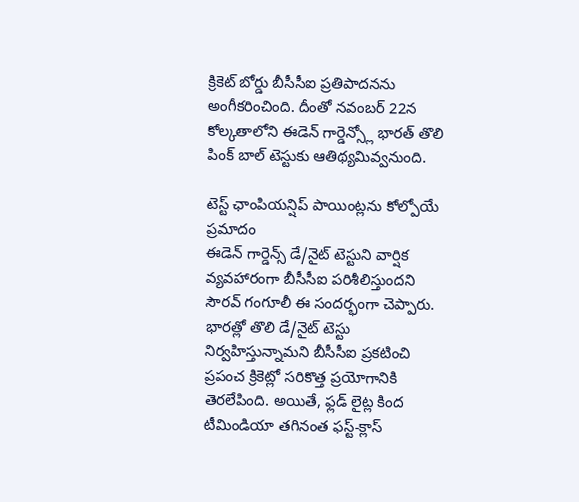క్రికెట్ బోర్డు బీసీసీఐ ప్రతిపాదనను అంగీకరించింది. దీంతో నవంబర్ 22న కోల్కతాలోని ఈడెన్ గార్డెన్స్లో భారత్ తొలి పింక్ బాల్ టెస్టుకు ఆతిథ్యమివ్వనుంది.

టెస్ట్ ఛాంపియన్షిప్ పాయింట్లను కోల్పోయే ప్రమాదం
ఈడెన్ గార్డెన్స్ డే/నైట్ టెస్టుని వార్షిక వ్యవహారంగా బీసీసీఐ పరిశీలిస్తుందని సౌరవ్ గంగూలీ ఈ సందర్భంగా చెప్పారు. భారత్లో తొలి డే/నైట్ టెస్టు నిర్వహిస్తున్నామని బీసీసీఐ ప్రకటించి ప్రపంచ క్రికెట్లో సరికొత్త ప్రయోగానికి తెరలేపింది. అయితే, ఫ్లడ్ లైట్ల కింద టీమిండియా తగినంత ఫస్ట్-క్లాస్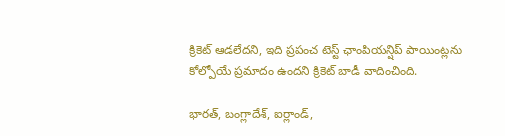క్రికెట్ ఆడలేదని, ఇది ప్రపంచ టెస్ట్ ఛాంపియన్షిప్ పాయింట్లను కోల్పోయే ప్రమాదం ఉందని క్రికెట్ బాడీ వాదించింది.

భారత్, బంగ్లాదేశ్, ఐర్లాండ్,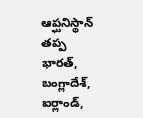ఆప్ఘనిస్థాన్ తప్ప
భారత్, బంగ్లాదేశ్, ఐర్లాండ్,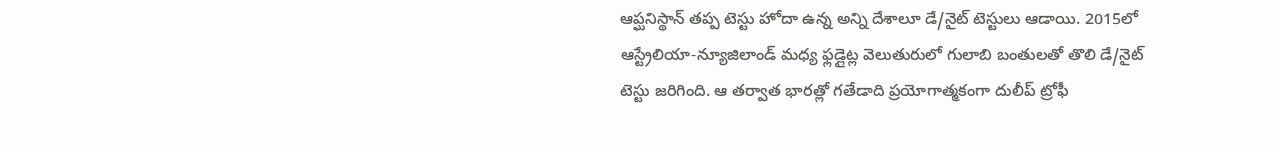ఆప్ఘనిస్థాన్ తప్ప టెస్టు హోదా ఉన్న అన్ని దేశాలూ డే/నైట్ టెస్టులు ఆడాయి. 2015లో ఆస్ట్రేలియా-న్యూజిలాండ్ మధ్య ఫ్లడ్లైట్ల వెలుతురులో గులాబి బంతులతో తొలి డే/నైట్ టెస్టు జరిగింది. ఆ తర్వాత భారత్లో గతేడాది ప్రయోగాత్మకంగా దులీప్ ట్రోఫీ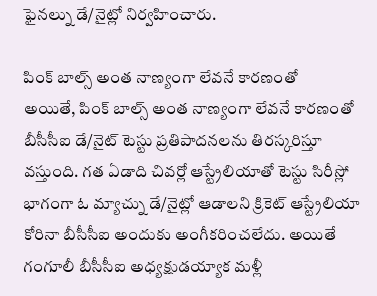ఫైనల్ను డే/నైట్లో నిర్వహించారు.

పింక్ బాల్స్ అంత నాణ్యంగా లేవనే కారణంతో
అయితే, పింక్ బాల్స్ అంత నాణ్యంగా లేవనే కారణంతో బీసీసీఐ డే/నైట్ టెస్టు ప్రతిపాదనలను తిరస్కరిస్తూ వస్తుంది. గత ఏడాది చివర్లో ఆస్ట్రేలియాతో టెస్టు సిరీస్లో భాగంగా ఓ మ్యాచ్ను డే/నైట్లో ఆడాలని క్రికెట్ ఆస్ట్రేలియా కోరినా బీసీసీఐ అందుకు అంగీకరించలేదు. అయితే గంగూలీ బీసీసీఐ అధ్యక్షుడయ్యాక మళ్లీ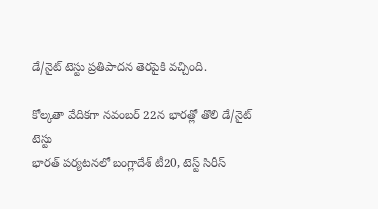డే/నైట్ టెస్టు ప్రతిపాదన తెరపైకి వచ్చింది.

కోల్కతా వేదికగా నవంబర్ 22న భారత్లో తొలి డే/నైట్ టెస్టు
భారత్ పర్యటనలో బంగ్లాదేశ్ టీ20, టెస్ట్ సిరీస్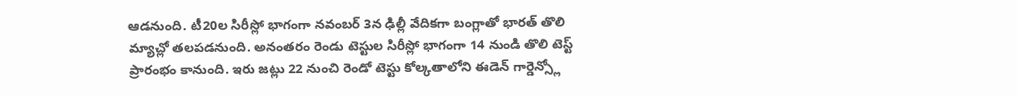ఆడనుంది. టీ20ల సిరీస్లో భాగంగా నవంబర్ 3న ఢిల్లీ వేదికగా బంగ్లాతో భారత్ తొలి మ్యాచ్లో తలపడనుంది. అనంతరం రెండు టెస్టుల సిరీస్లో భాగంగా 14 నుండి తొలి టెస్ట్ ప్రారంభం కానుంది. ఇరు జట్లు 22 నుంచి రెండో టెస్టు కోల్కతాలోని ఈడెన్ గార్డెన్స్లో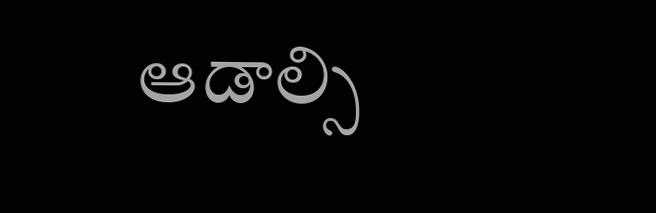ఆడాల్సి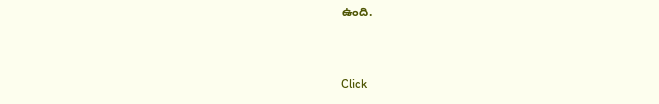ఉంది.


Click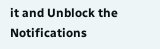it and Unblock the Notifications